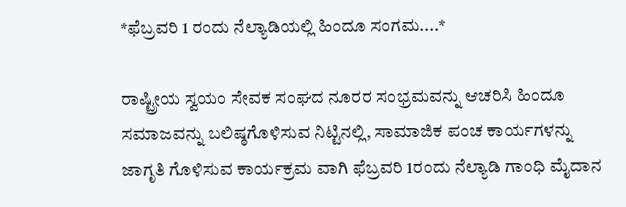*ಫೆಬ್ರವರಿ 1 ರಂದು ನೆಲ್ಯಾಡಿಯಲ್ಲಿ ಹಿಂದೂ ಸಂಗಮ....*

ರಾಷ್ಟ್ರೀಯ ಸ್ವಯಂ ಸೇವಕ ಸಂಘದ ನೂರರ ಸಂಭ್ರಮವನ್ನು ಆಚರಿಸಿ ಹಿಂದೂ ಸಮಾಜವನ್ನು ಬಲಿಷ್ಠಗೊಳಿಸುವ ನಿಟ್ಟಿನಲ್ಲಿ, ಸಾಮಾಜಿಕ ಪಂಚ ಕಾರ್ಯಗಳನ್ನು ಜಾಗೃತಿ ಗೊಳಿಸುವ ಕಾರ್ಯಕ್ರಮ ವಾಗಿ ಫೆಬ್ರವರಿ 1ರಂದು ನೆಲ್ಯಾಡಿ ಗಾಂಧಿ ಮೈದಾನ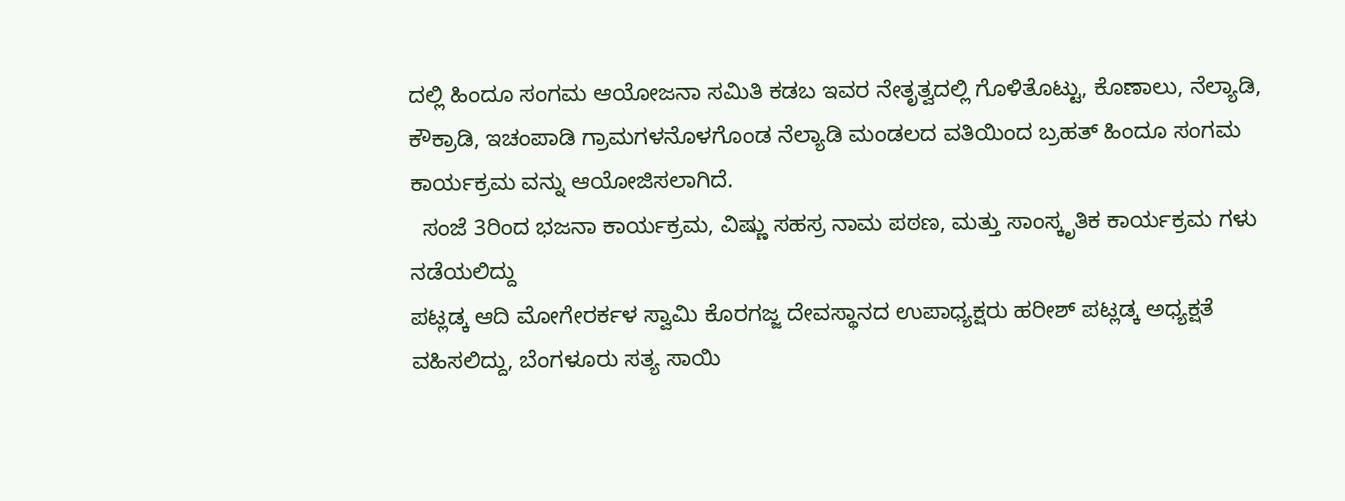ದಲ್ಲಿ ಹಿಂದೂ ಸಂಗಮ ಆಯೋಜನಾ ಸಮಿತಿ ಕಡಬ ಇವರ ನೇತೃತ್ವದಲ್ಲಿ ಗೊಳಿತೊಟ್ಟು, ಕೊಣಾಲು, ನೆಲ್ಯಾಡಿ, ಕೌಕ್ರಾಡಿ, ಇಚಂಪಾಡಿ ಗ್ರಾಮಗಳನೊಳಗೊಂಡ ನೆಲ್ಯಾಡಿ ಮಂಡಲದ ವತಿಯಿಂದ ಬ್ರಹತ್ ಹಿಂದೂ ಸಂಗಮ ಕಾರ್ಯಕ್ರಮ ವನ್ನು ಆಯೋಜಿಸಲಾಗಿದೆ.
  ಸಂಜೆ 3ರಿಂದ ಭಜನಾ ಕಾರ್ಯಕ್ರಮ, ವಿಷ್ಣು ಸಹಸ್ರ ನಾಮ ಪಠಣ, ಮತ್ತು ಸಾಂಸ್ಕೃತಿಕ ಕಾರ್ಯಕ್ರಮ ಗಳು ನಡೆಯಲಿದ್ದು
ಪಟ್ಲಡ್ಕ ಆದಿ ಮೋಗೇರರ್ಕಳ ಸ್ವಾಮಿ ಕೊರಗಜ್ಜ ದೇವಸ್ಥಾನದ ಉಪಾಧ್ಯಕ್ಷರು ಹರೀಶ್ ಪಟ್ಲಡ್ಕ ಅಧ್ಯಕ್ಷತೆ ವಹಿಸಲಿದ್ದು, ಬೆಂಗಳೂರು ಸತ್ಯ ಸಾಯಿ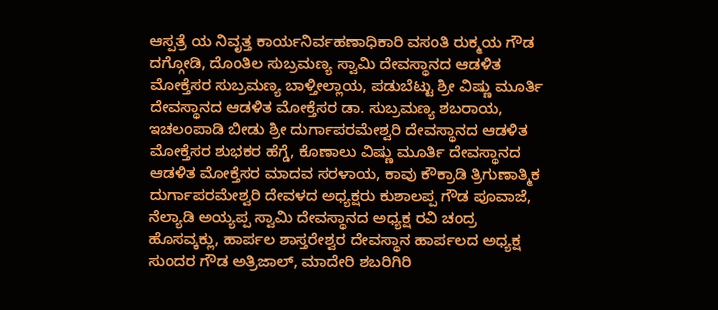ಆಸ್ಪತ್ರೆ ಯ ನಿವೃತ್ತ ಕಾರ್ಯನಿರ್ವಹಣಾಧಿಕಾರಿ ವಸಂತಿ ರುಕ್ಮಯ ಗೌಡ ದಗ್ಗೋಡಿ, ದೊಂತಿಲ ಸುಬ್ರಮಣ್ಯ ಸ್ವಾಮಿ ದೇವಸ್ಥಾನದ ಆಡಳಿತ ಮೋಕ್ತೆಸರ ಸುಬ್ರಮಣ್ಯ ಬಾಳ್ತೀಲ್ಲಾಯ, ಪಡುಬೆಟ್ಟು ಶ್ರೀ ವಿಷ್ಣು ಮೂರ್ತಿ ದೇವಸ್ಥಾನದ ಆಡಳಿತ ಮೋಕ್ತೆಸರ ಡಾ. ಸುಬ್ರಮಣ್ಯ ಶಬರಾಯ, ಇಚಲಂಪಾಡಿ ಬೀಡು ಶ್ರೀ ದುರ್ಗಾಪರಮೇಶ್ವರಿ ದೇವಸ್ಥಾನದ ಆಡಳಿತ ಮೋಕ್ತೆಸರ ಶುಭಕರ ಹೆಗ್ಡೆ, ಕೊಣಾಲು ವಿಷ್ಣು ಮೂರ್ತಿ ದೇವಸ್ಥಾನದ ಆಡಳಿತ ಮೋಕ್ತೆಸರ ಮಾದವ ಸರಳಾಯ, ಕಾವು ಕೌಕ್ರಾಡಿ ತ್ರಿಗುಣಾತ್ಮಿಕ ದುರ್ಗಾಪರಮೇಶ್ವರಿ ದೇವಳದ ಅಧ್ಯಕ್ಷರು ಕುಶಾಲಪ್ಪ ಗೌಡ ಪೂವಾಜೆ, ನೆಲ್ಯಾಡಿ ಅಯ್ಯಪ್ಪ ಸ್ವಾಮಿ ದೇವಸ್ಥಾನದ ಅಧ್ಯಕ್ಷ ರವಿ ಚಂದ್ರ ಹೊಸವ್ಕಕ್ಲು, ಹಾರ್ಪಲ ಶಾಸ್ತರೇಶ್ವರ ದೇವಸ್ಥಾನ ಹಾರ್ಪಲದ ಅಧ್ಯಕ್ಷ ಸುಂದರ ಗೌಡ ಅತ್ರಿಜಾಲ್, ಮಾದೇರಿ ಶಬರಿಗಿರಿ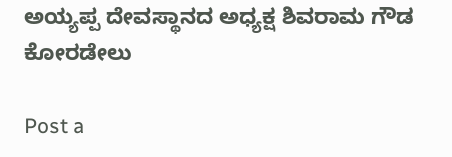ಅಯ್ಯಪ್ಪ ದೇವಸ್ಥಾನದ ಅಧ್ಯಕ್ಷ ಶಿವರಾಮ ಗೌಡ ಕೋರಡೇಲು

Post a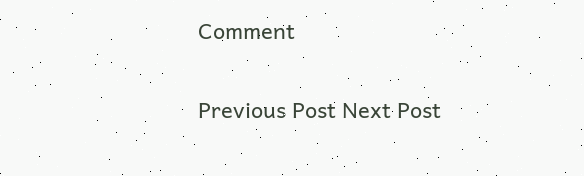Comment

Previous Post Next Post